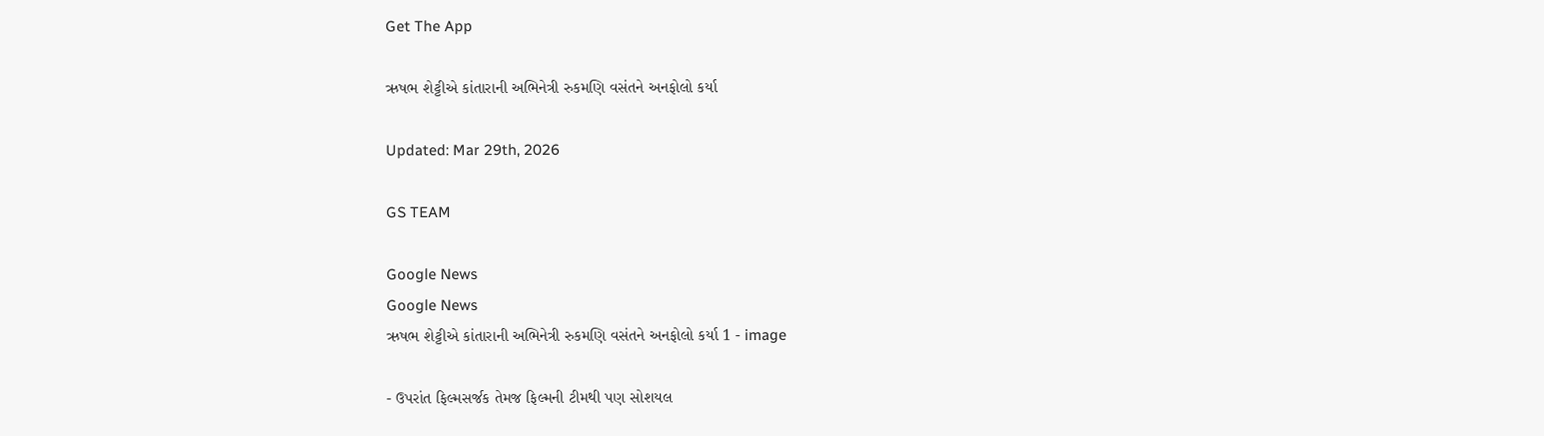Get The App

ઋષભ શેટ્ટીએ કાંતારાની અભિનેત્રી રુકમણિ વસંતને અનફોલો કર્યા

Updated: Mar 29th, 2026

GS TEAM

Google News
Google News
ઋષભ શેટ્ટીએ કાંતારાની અભિનેત્રી રુકમણિ વસંતને અનફોલો કર્યા 1 - image

- ઉપરાંત ફિલ્મસર્જક તેમજ ફિલ્મની ટીમથી પણ સોશયલ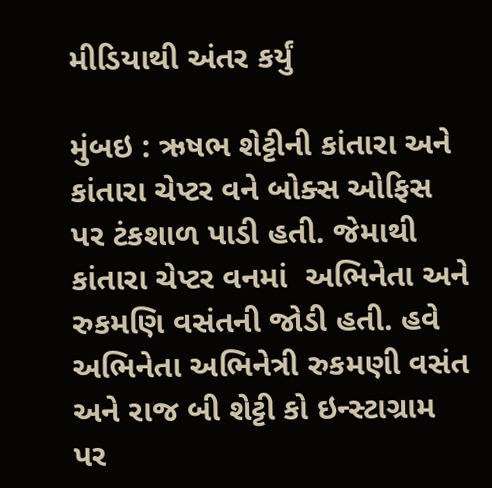મીડિયાથી અંતર કર્યું

મુંબઇ : ઋષભ શેટ્ટીની કાંતારા અને કાંતારા ચેપ્ટર વને બોક્સ ઓફિસ પર ટંકશાળ પાડી હતી. જેમાથી કાંતારા ચેપ્ટર વનમાં  અભિનેતા અને રુકમણિ વસંતની જોડી હતી. હવે અભિનેતા અભિનેત્રી રુકમણી વસંત અને રાજ બી શેટ્ટી કો ઇન્સ્ટાગ્રામ પર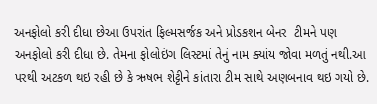અનફોલો કરી દીધા છેઆ ઉપરાંત ફિલ્મસર્જક અને પ્રોડકશન બેનર  ટીમને પણ અનફોલો કરી દીધા છે. તેમના ફોલોઇંગ લિસ્ટમાં તેનું નામ ક્યાંય જોવા મળતું નથી.આ પરથી અટકળ થઇ રહી છે કે ઋષભ શેટ્ટીને કાંતારા ટીમ સાથે અણબનાવ થઇ ગયો છે.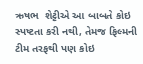ઋષભ  શેટ્ટીએ આ બાબતે કોઇ સ્પષ્ટતા કરી નથી, તેમજ ફિલ્મની ટીમ તરફથી પણ કોઇ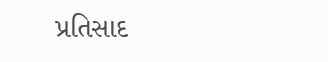પ્રતિસાદ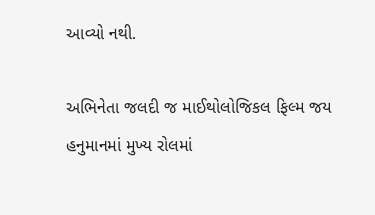આવ્યો નથી.

અભિનેતા જલદી જ માઈથોલોજિકલ ફિલ્મ જય હનુમાનમાં મુખ્ય રોલમાં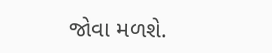જોવા મળશે.